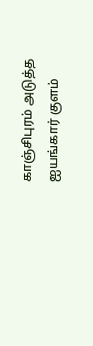காஞ்சிபுரம் அடுத்த ஐயங்கார் குளம்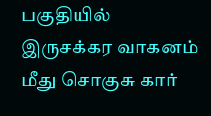பகுதியில் இருசக்கர வாகனம் மீது சொகுசு கார்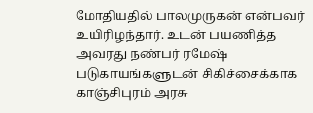மோதியதில் பாலமுருகன் என்பவர் உயிரிழந்தார். உடன் பயணித்த அவரது நண்பர் ரமேஷ் படுகாயங்களுடன் சிகிச்சைக்காக காஞ்சிபுரம் அரசு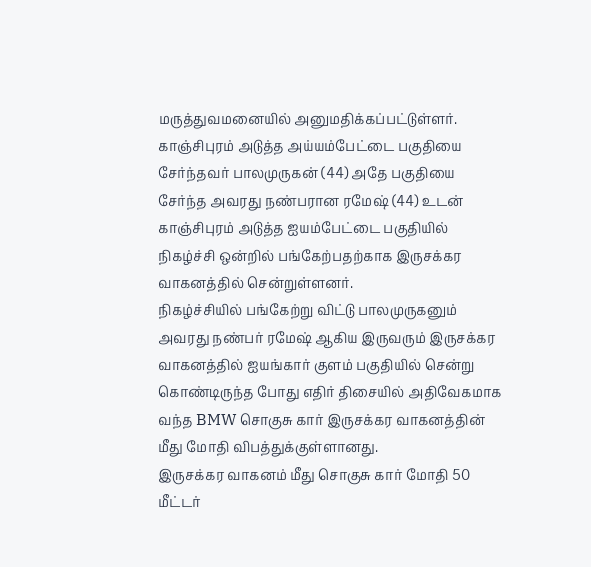மருத்துவமனையில் அனுமதிக்கப்பட்டுள்ளர்.
காஞ்சிபுரம் அடுத்த அய்யம்பேட்டை பகுதியை சேர்ந்தவர் பாலமுருகன் (44) அதே பகுதியை சேர்ந்த அவரது நண்பரான ரமேஷ் (44) உடன் காஞ்சிபுரம் அடுத்த ஐயம்பேட்டை பகுதியில் நிகழ்ச்சி ஒன்றில் பங்கேற்பதற்காக இருசக்கர வாகனத்தில் சென்றுள்ளனர்.
நிகழ்ச்சியில் பங்கேற்று விட்டு பாலமுருகனும் அவரது நண்பர் ரமேஷ் ஆகிய இருவரும் இருசக்கர வாகனத்தில் ஐயங்கார் குளம் பகுதியில் சென்று கொண்டிருந்த போது எதிர் திசையில் அதிவேகமாக வந்த BMW சொகுசு கார் இருசக்கர வாகனத்தின் மீது மோதி விபத்துக்குள்ளானது.
இருசக்கர வாகனம் மீது சொகுசு கார் மோதி 50 மீட்டர்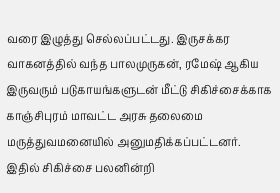வரை இழுத்து செல்லப்பட்டது. இருசக்கர வாகனத்தில் வந்த பாலமுருகன், ரமேஷ் ஆகிய இருவரும் படுகாயங்களுடன் மீட்டு சிகிச்சைக்காக காஞ்சிபுரம் மாவட்ட அரசு தலைமை மருத்துவமனையில் அனுமதிக்கப்பட்டனர்.
இதில் சிகிச்சை பலனின்றி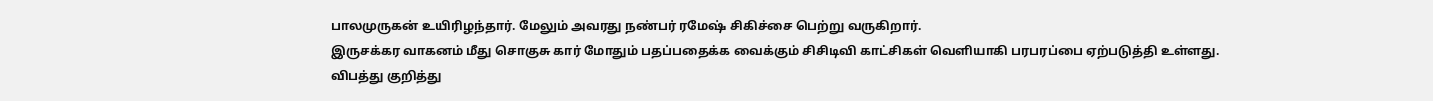பாலமுருகன் உயிரிழந்தார். மேலும் அவரது நண்பர் ரமேஷ் சிகிச்சை பெற்று வருகிறார்.
இருசக்கர வாகனம் மீது சொகுசு கார் மோதும் பதப்பதைக்க வைக்கும் சிசிடிவி காட்சிகள் வெளியாகி பரபரப்பை ஏற்படுத்தி உள்ளது.
விபத்து குறித்து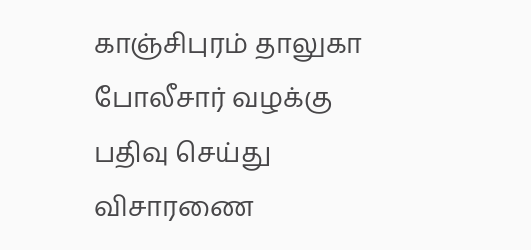காஞ்சிபுரம் தாலுகா போலீசார் வழக்கு பதிவு செய்து விசாரணை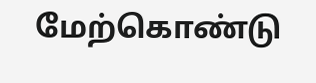மேற்கொண்டு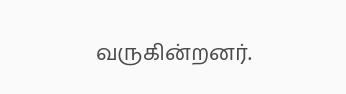வருகின்றனர்.